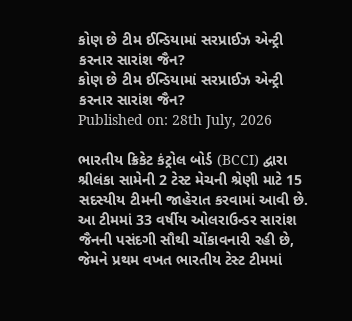કોણ છે ટીમ ઈન્ડિયામાં સરપ્રાઈઝ એન્ટ્રી કરનાર સારાંશ જૈન?
કોણ છે ટીમ ઈન્ડિયામાં સરપ્રાઈઝ એન્ટ્રી કરનાર સારાંશ જૈન?
Published on: 28th July, 2026

ભારતીય ક્રિકેટ કંટ્રોલ બોર્ડ (BCCI) દ્વારા શ્રીલંકા સામેની 2 ટેસ્ટ મેચની શ્રેણી માટે 15 સદસ્યીય ટીમની જાહેરાત કરવામાં આવી છે. આ ટીમમાં 33 વર્ષીય ઓલરાઉન્ડર સારાંશ જૈનની પસંદગી સૌથી ચોંકાવનારી રહી છે, જેમને પ્રથમ વખત ભારતીય ટેસ્ટ ટીમમાં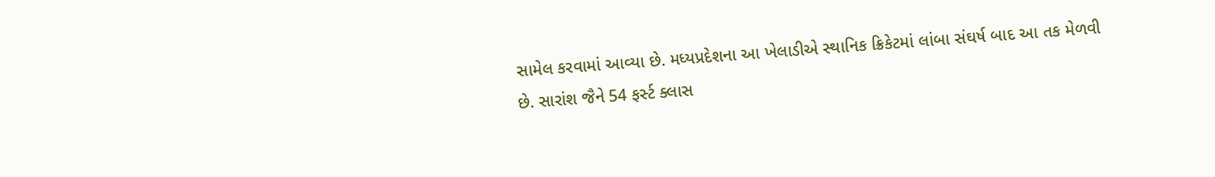સામેલ કરવામાં આવ્યા છે. મધ્યપ્રદેશના આ ખેલાડીએ સ્થાનિક ક્રિકેટમાં લાંબા સંઘર્ષ બાદ આ તક મેળવી છે. સારાંશ જૈને 54 ફર્સ્ટ ક્લાસ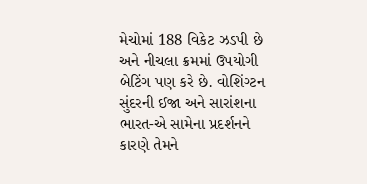મેચોમાં 188 વિકેટ ઝડપી છે અને નીચલા ક્રમમાં ઉપયોગી બેટિંગ પણ કરે છે. વોશિંગ્ટન સુંદરની ઈજા અને સારાંશના ભારત-એ સામેના પ્રદર્શનને કારણે તેમને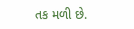તક મળી છે.